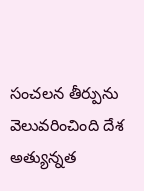సంచలన తీర్పును వెలువరించింది దేశ అత్యున్నత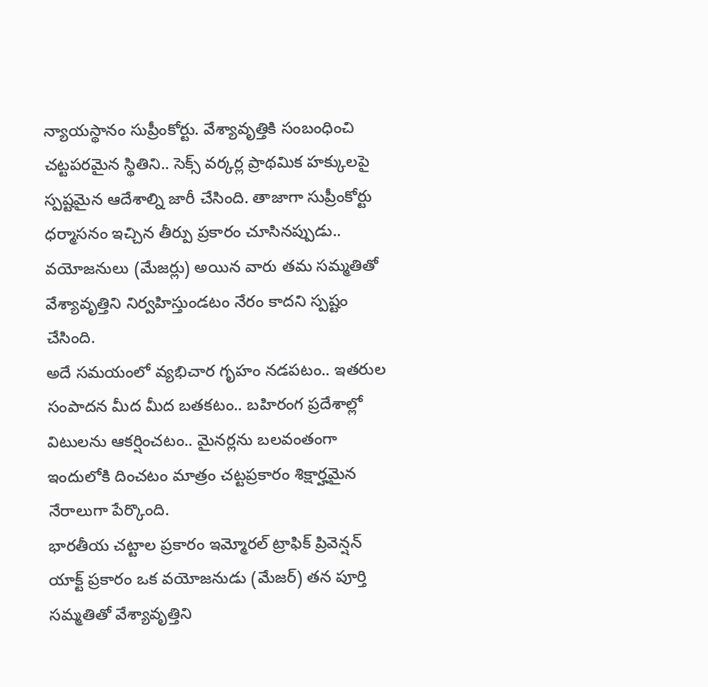న్యాయస్థానం సుప్రీంకోర్టు. వేశ్యావృత్తికి సంబంధించి చట్టపరమైన స్థితిని.. సెక్స్ వర్కర్ల ప్రాథమిక హక్కులపై స్పష్టమైన ఆదేశాల్ని జారీ చేసింది. తాజాగా సుప్రీంకోర్టు ధర్మాసనం ఇచ్చిన తీర్పు ప్రకారం చూసినప్పుడు.. వయోజనులు (మేజర్లు) అయిన వారు తమ సమ్మతితో వేశ్యావృత్తిని నిర్వహిస్తుండటం నేరం కాదని స్పష్టం చేసింది.
అదే సమయంలో వ్యభిచార గృహం నడపటం.. ఇతరుల సంపాదన మీద మీద బతకటం.. బహిరంగ ప్రదేశాల్లో విటులను ఆకర్షించటం.. మైనర్లను బలవంతంగా ఇందులోకి దించటం మాత్రం చట్టప్రకారం శిక్షార్హమైన నేరాలుగా పేర్కొంది.
భారతీయ చట్టాల ప్రకారం ఇమ్మోరల్ ట్రాఫిక్ ప్రివెన్షన్ యాక్ట్ ప్రకారం ఒక వయోజనుడు (మేజర్) తన పూర్తి సమ్మతితో వేశ్యావృత్తిని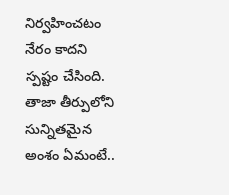నిర్వహించటం నేరం కాదని స్పష్టం చేసింది.
తాజా తీర్పులోని సున్నితమైన అంశం ఏమంటే..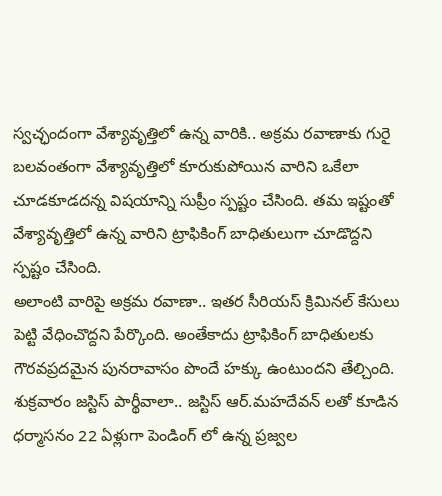స్వచ్ఛందంగా వేశ్యావృత్తిలో ఉన్న వారికి.. అక్రమ రవాణాకు గురై బలవంతంగా వేశ్యావృత్తిలో కూరుకుపోయిన వారిని ఒకేలా చూడకూడదన్న విషయాన్ని సుప్రీం స్పష్టం చేసింది. తమ ఇష్టంతో వేశ్యావృత్తిలో ఉన్న వారిని ట్రాఫికింగ్ బాధితులుగా చూడొద్దని స్పష్టం చేసింది.
అలాంటి వారిపై అక్రమ రవాణా.. ఇతర సీరియస్ క్రిమినల్ కేసులు పెట్టి వేధించొద్దని పేర్కొంది. అంతేకాదు ట్రాఫికింగ్ బాధితులకు గౌరవప్రదమైన పునరావాసం పొందే హక్కు ఉంటుందని తేల్చింది. శుక్రవారం జస్టిస్ పార్థీవాలా.. జస్టిస్ ఆర్.మహదేవన్ లతో కూడిన ధర్మాసనం 22 ఏళ్లుగా పెండింగ్ లో ఉన్న ప్రజ్వల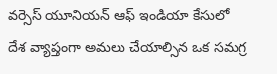వర్సెస్ యూనియన్ ఆఫ్ ఇండియా కేసులో దేశ వ్యాప్తంగా అమలు చేయాల్సిన ఒక సమగ్ర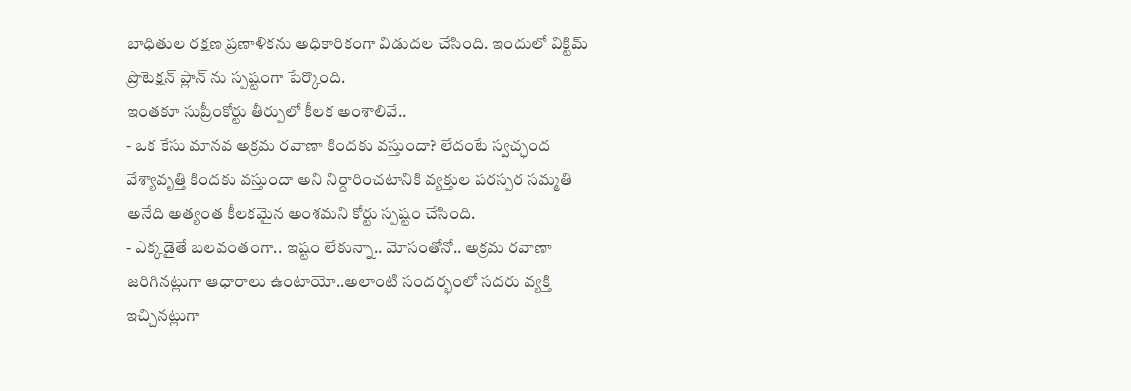బాధితుల రక్షణ ప్రణాళికను అధికారికంగా విడుదల చేసింది. ఇందులో విక్టిమ్ ప్రొటెక్షన్ ప్లాన్ ను స్పష్టంగా పేర్కొంది.
ఇంతకూ సుప్రీంకోర్టు తీర్పులో కీలక అంశాలివే..
- ఒక కేసు మానవ అక్రమ రవాణా కిందకు వస్తుందా? లేదంటే స్వచ్ఛంద వేశ్యావృత్తి కిందకు వస్తుందా అని నిర్దారించటానికి వ్యక్తుల పరస్పర సమ్మతి అనేది అత్యంత కీలకమైన అంశమని కోర్టు స్పష్టం చేసింది.
- ఎక్కడైతే బలవంతంగా.. ఇష్టం లేకున్నా.. మోసంతోనో.. అక్రమ రవాణా జరిగినట్లుగా ఆధారాలు ఉంటాయో..అలాంటి సందర్భంలో సదరు వ్యక్తి ఇచ్చినట్లుగా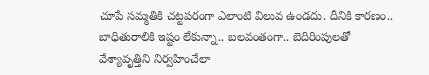చూపే సమ్మతికి చట్టపరంగా ఎలాంటి విలువ ఉండదు. దీనికి కారణం.. బాధితురాలికి ఇష్టం లేకున్నా.. బలవంతంగా.. బెదిరింపులతో వేశ్యావృత్తిని నిర్వహించేలా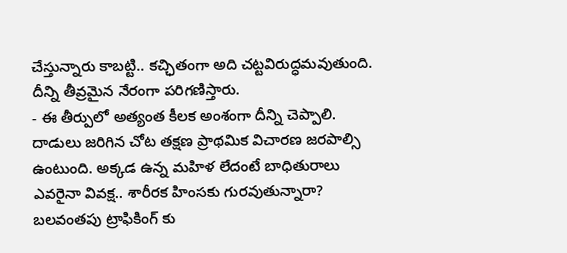చేస్తున్నారు కాబట్టి.. కచ్ఛితంగా అది చట్టవిరుద్ధమవుతుంది. దీన్ని తీవ్రమైన నేరంగా పరిగణిస్తారు.
- ఈ తీర్పులో అత్యంత కీలక అంశంగా దీన్ని చెప్పాలి. దాడులు జరిగిన చోట తక్షణ ప్రాథమిక విచారణ జరపాల్సి ఉంటుంది. అక్కడ ఉన్న మహిళ లేదంటే బాధితురాలు ఎవరైనా వివక్ష.. శారీరక హింసకు గురవుతున్నారా? బలవంతపు ట్రాఫికింగ్ కు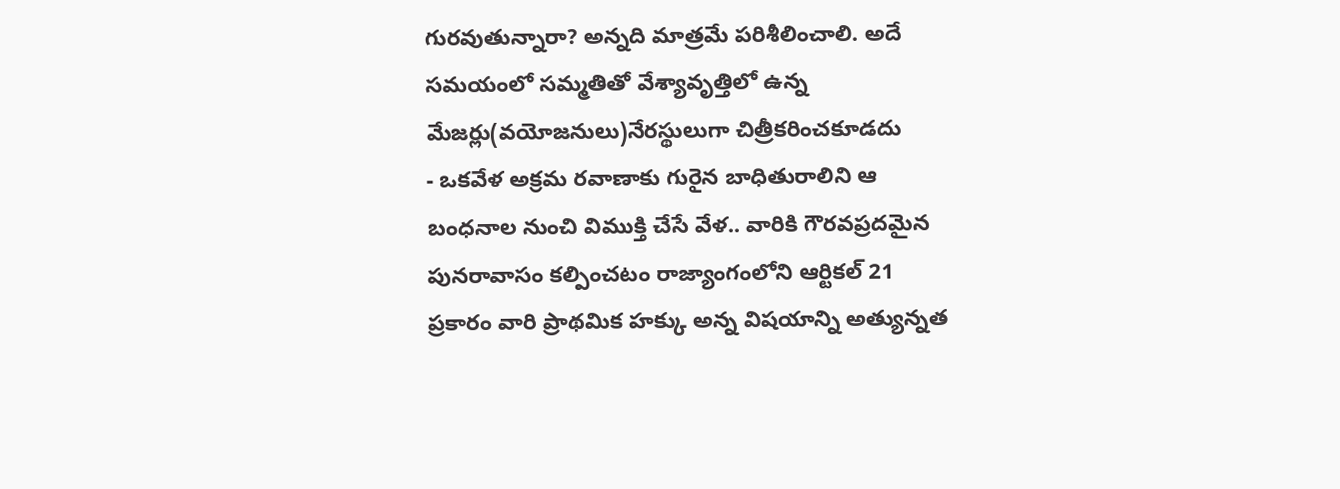గురవుతున్నారా? అన్నది మాత్రమే పరిశీలించాలి. అదే సమయంలో సమ్మతితో వేశ్యావృత్తిలో ఉన్న మేజర్లు(వయోజనులు)నేరస్థులుగా చిత్రీకరించకూడదు
- ఒకవేళ అక్రమ రవాణాకు గురైన బాధితురాలిని ఆ బంధనాల నుంచి విముక్తి చేసే వేళ.. వారికి గౌరవప్రదమైన పునరావాసం కల్పించటం రాజ్యాంగంలోని ఆర్టికల్ 21 ప్రకారం వారి ప్రాథమిక హక్కు అన్న విషయాన్ని అత్యున్నత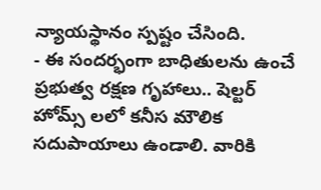న్యాయస్థానం స్పష్టం చేసింది.
- ఈ సందర్భంగా బాధితులను ఉంచే ప్రభుత్వ రక్షణ గృహాలు.. షెల్టర్ హోమ్స్ లలో కనీస మౌలిక సదుపాయాలు ఉండాలి. వారికి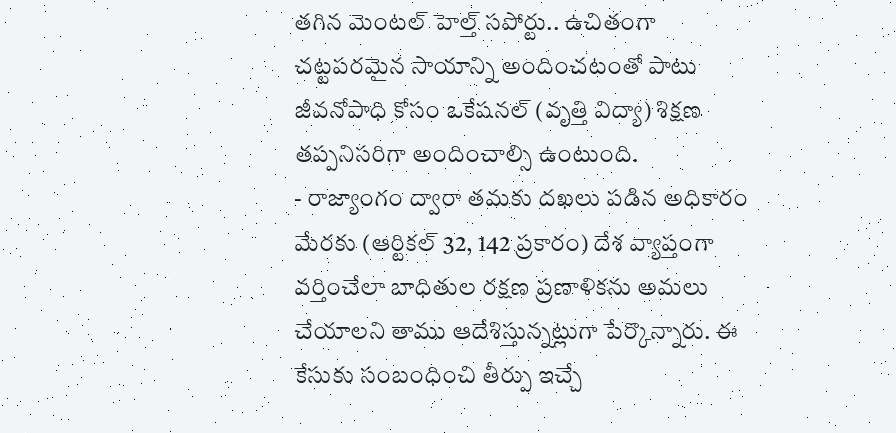తగిన మెంటల్ హెల్త్ సపోర్టు.. ఉచితంగా చట్టపరమైన సాయాన్ని అందించటంతో పాటు జీవనోపాధి కోసం ఒకేషనల్ (వృత్తి విద్యా) శిక్షణ తప్పనిసరిగా అందించాల్సి ఉంటుంది.
- రాజ్యాంగం ద్వారా తమకు దఖలు పడిన అధికారం మేరకు (ఆర్టికల్ 32, 142 ప్రకారం) దేశ వ్యాప్తంగా వర్తించేలా బాధితుల రక్షణ ప్రణాళికను అమలు చేయాలని తాము ఆదేశిస్తున్నట్లుగా పేర్కొన్నారు. ఈ కేసుకు సంబంధించి తీర్పు ఇచ్చే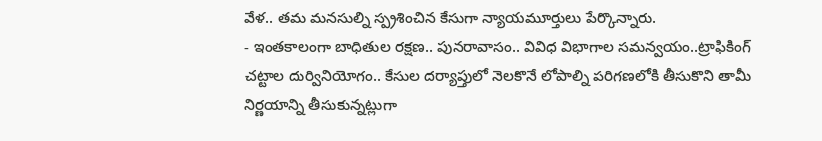వేళ.. తమ మనసుల్ని స్ప్రశించిన కేసుగా న్యాయమూర్తులు పేర్కొన్నారు.
- ఇంతకాలంగా బాధితుల రక్షణ.. పునరావాసం.. వివిధ విభాగాల సమన్వయం..ట్రాఫికింగ్ చట్టాల దుర్వినియోగం.. కేసుల దర్యాప్తులో నెలకొనే లోపాల్ని పరిగణలోకి తీసుకొని తామీ నిర్ణయాన్ని తీసుకున్నట్లుగా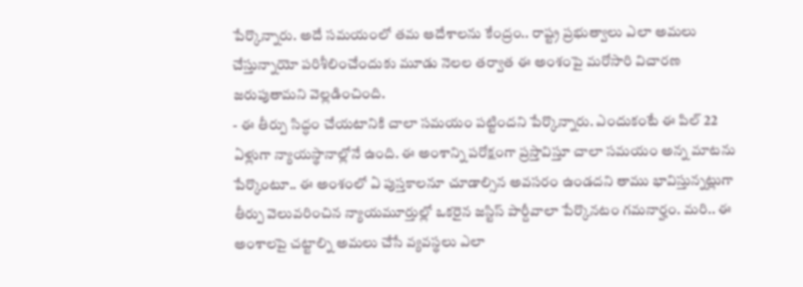పేర్కొన్నారు. అదే సమయంలో తమ ఆదేశాలను కేంద్రం.. రాష్ట్ర ప్రభుత్వాలు ఎలా అమలు చేస్తున్నాయో పరిశీలించేందుకు మూడు నెలల తర్వాత ఈ అంశంపై మరోసారి విచారణ జరుపుతామని వెల్లడించింది.
- ఈ తీర్పు సిద్ధం చేయటానికి చాలా సమయం పట్టిందని పేర్కొన్నారు. ఎందుకంటే ఈ పిల్ 22 ఏళ్లుగా న్యాయస్థానాల్లోనే ఉంది. ఈ అంశాన్ని పరోక్షంగా ప్రస్తావిస్తూ చాలా సమయం అన్న మాటను పేర్కొంటూ.. ఈ అంశంలో ఏ పుస్తకాలనూ చూడాల్సిన అవసరం ఉండదని తాము భావిస్తున్నట్లుగా తీర్పు వెలువరించిన న్యాయమూర్తుల్లో ఒకరైన జస్టిస్ పార్దీవాలా పేర్కొనటం గమనార్హం. మరి.. ఈ అంశాలపై చట్టాల్ని అమలు చేసే వ్యవస్థలు ఎలా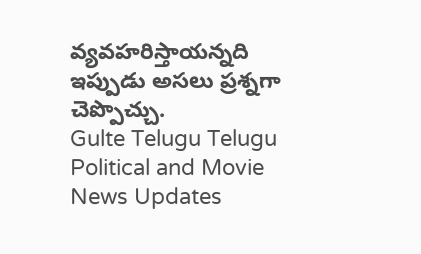వ్యవహరిస్తాయన్నది ఇప్పుడు అసలు ప్రశ్నగా చెప్పొచ్చు.
Gulte Telugu Telugu Political and Movie News Updates